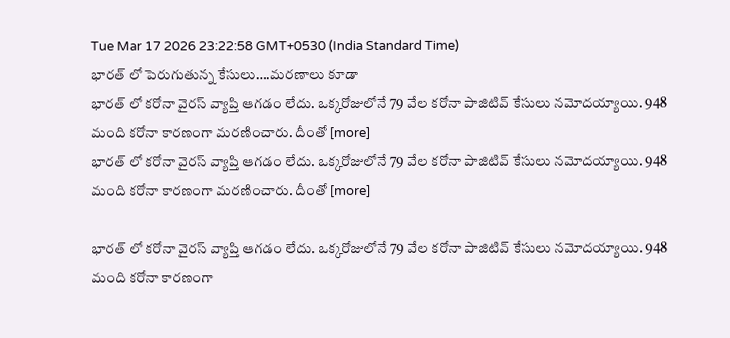Tue Mar 17 2026 23:22:58 GMT+0530 (India Standard Time)
భారత్ లో పెరుగుతున్న కేసులు….మరణాలు కూడా
భారత్ లో కరోనా వైరస్ వ్యాప్తి ఆగడం లేదు. ఒక్కరోజులోనే 79 వేల కరోనా పాజిటివ్ కేసులు నమోదయ్యాయి. 948 మంది కరోనా కారణంగా మరణించారు. దీంతో [more]
భారత్ లో కరోనా వైరస్ వ్యాప్తి ఆగడం లేదు. ఒక్కరోజులోనే 79 వేల కరోనా పాజిటివ్ కేసులు నమోదయ్యాయి. 948 మంది కరోనా కారణంగా మరణించారు. దీంతో [more]

భారత్ లో కరోనా వైరస్ వ్యాప్తి ఆగడం లేదు. ఒక్కరోజులోనే 79 వేల కరోనా పాజిటివ్ కేసులు నమోదయ్యాయి. 948 మంది కరోనా కారణంగా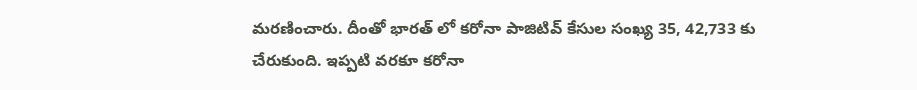మరణించారు. దీంతో భారత్ లో కరోనా పాజిటివ్ కేసుల సంఖ్య 35, 42,733 కు చేరుకుంది. ఇప్పటి వరకూ కరోనా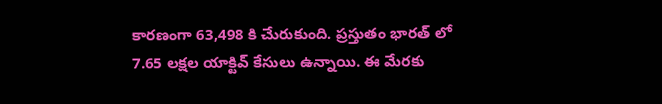కారణంగా 63,498 కి చేురుకుంది. ప్రస్తుతం భారత్ లో 7.65 లక్షల యాక్టివ్ కేసులు ఉన్నాయి. ఈ మేరకు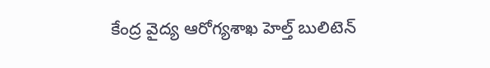కేంద్ర వైద్య ఆరోగ్యశాఖ హెల్త్ బులిటెన్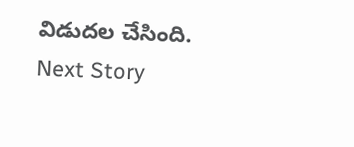విడుదల చేసింది.
Next Story